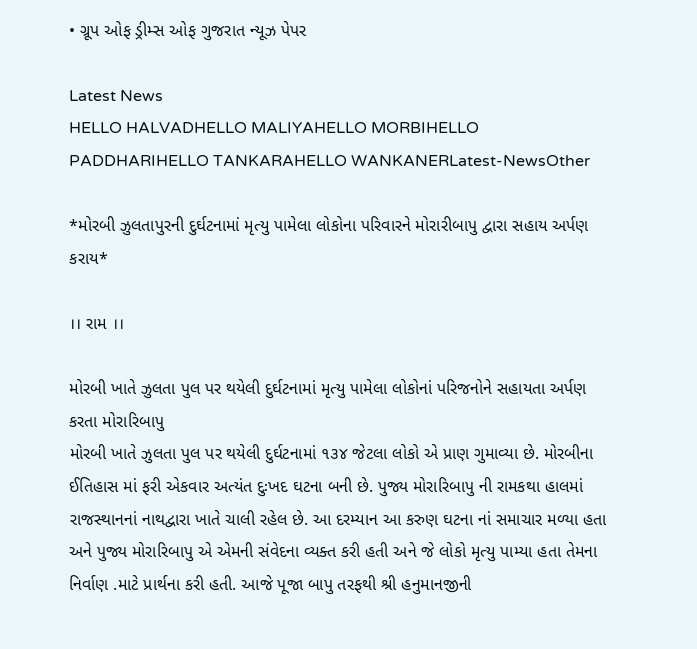• ગ્રૂપ ઓફ ડ્રીમ્સ ઓફ ગુજરાત ન્યૂઝ પેપર

Latest News
HELLO HALVADHELLO MALIYAHELLO MORBIHELLO PADDHARIHELLO TANKARAHELLO WANKANERLatest-NewsOther

*મોરબી ઝુલતાપુરની દુર્ઘટનામાં મૃત્યુ પામેલા લોકોના પરિવારને મોરારીબાપુ દ્વારા સહાય અર્પણ કરાય*

।। રામ ।।

મોરબી ખાતે ઝુલતા પુલ પર થયેલી દુર્ઘટનામાં મૃત્યુ પામેલા લોકોનાં પરિજનોને સહાયતા અર્પણ કરતા મોરારિબાપુ
મોરબી ખાતે ઝુલતા પુલ પર થયેલી દુર્ઘટનામાં ૧૩૪ જેટલા લોકો એ પ્રાણ ગુમાવ્યા છે. મોરબીના ઈતિહાસ માં ફરી એકવાર અત્યંત દુઃખદ ઘટના બની છે. પુજ્ય મોરારિબાપુ ની રામકથા હાલમાં રાજસ્થાનનાં નાથદ્વારા ખાતે ચાલી રહેલ છે. આ દરમ્યાન આ કરુણ ઘટના નાં સમાચાર મળ્યા હતા અને પુજ્ય મોરારિબાપુ એ એમની સંવેદના વ્યક્ત કરી હતી અને જે લોકો મૃત્યુ પામ્યા હતા તેમના નિર્વાણ .માટે પ્રાર્થના કરી હતી. આજે પૂજા બાપુ તરફથી શ્રી હનુમાનજીની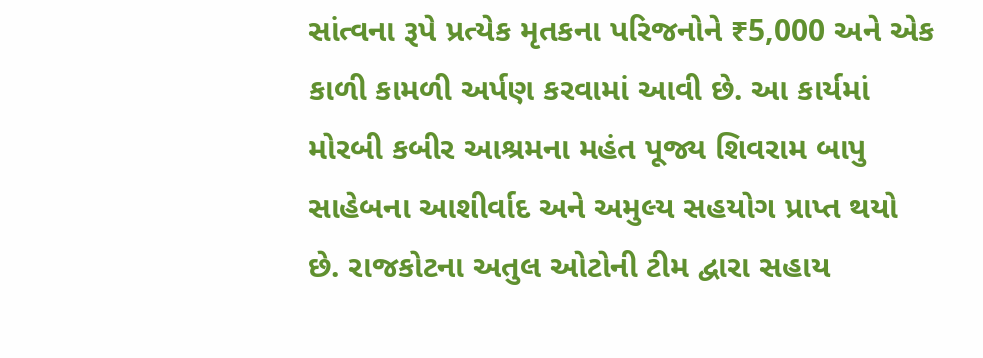સાંત્વના રૂપે પ્રત્યેક મૃતકના પરિજનોને ₹5,000 અને એક કાળી કામળી અર્પણ કરવામાં આવી છે. આ કાર્યમાં મોરબી કબીર આશ્રમના મહંત પૂજ્ય શિવરામ બાપુ સાહેબના આશીર્વાદ અને અમુલ્ય સહયોગ પ્રાપ્ત થયો છે. રાજકોટના અતુલ ઓટોની ટીમ દ્વારા સહાય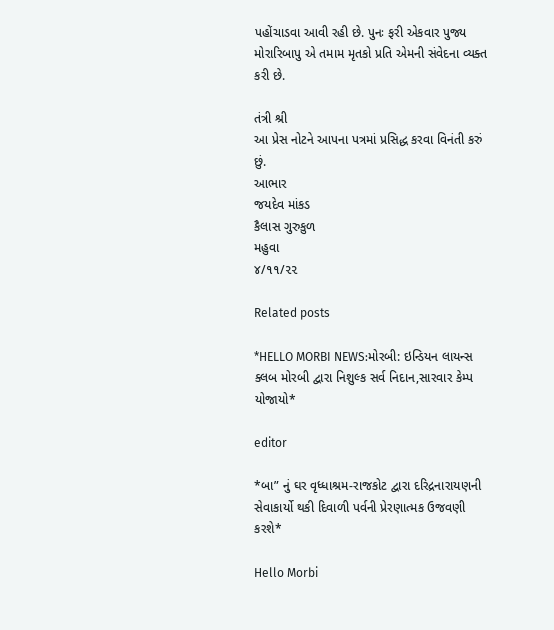પહોંચાડવા આવી રહી છે. પુનઃ ફરી એકવાર પુજ્ય મોરારિબાપુ એ તમામ મૃતકો પ્રતિ એમની સંવેદના વ્યક્ત કરી છે.

તંત્રી શ્રી
આ પ્રેસ નોટને આપના પત્રમાં પ્રસિદ્ધ કરવા વિનંતી કરું છું.
આભાર
જયદેવ માંકડ
કૈલાસ ગુરુકુળ
મહુવા
૪/૧૧/૨૨

Related posts

*HELLO MORBI NEWS:મોરબી: ઇન્ડિયન લાયન્સ ક્લબ મોરબી દ્વારા નિશુલ્ક સર્વ નિદાન,સારવાર કેમ્પ યોજાયો*

editor

*બા” નું ઘર વૃધ્ધાશ્રમ-રાજકોટ દ્વારા દરિદ્રનારાયણની સેવાકાર્યો થકી દિવાળી પર્વની પ્રેરણાત્મક ઉજવણી કરશે*

Hello Morbi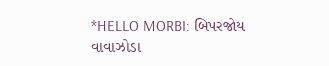*HELLO MORBI: બિપરજોય વાવાઝોડા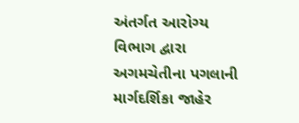અંતર્ગત આરોગ્ય વિભાગ દ્વારા અગમચેતીના પગલાની માર્ગદર્શિકા જાહેર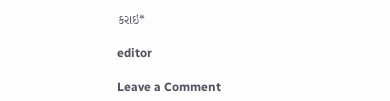કરાઇ*

editor

Leave a Comment